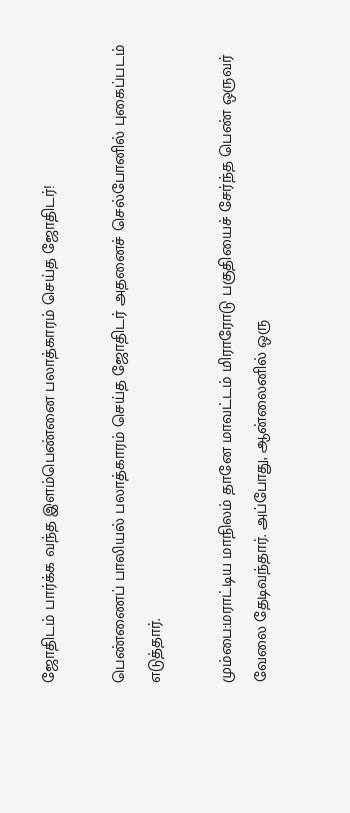ஜோதிடம் பார்க்க வந்த இளம்பெண்னை பலாத்காரம் செய்த ஜோதிடர்!

பெண்ணைப் பாலியல் பலாத்காரம் செய்த ஜோதிடர் அதனைச் செல்போனில் புகைப்படம் எடுத்தார்.

மும்பை:மராட்டிய மாநிலம் தானே மாவட்டம் மிராரோடு பகுதியைச் சேர்ந்த பெண் ஒருவர் வேலை தேடிவந்தார். அப்போது, ஆன்லைனில் ஒரு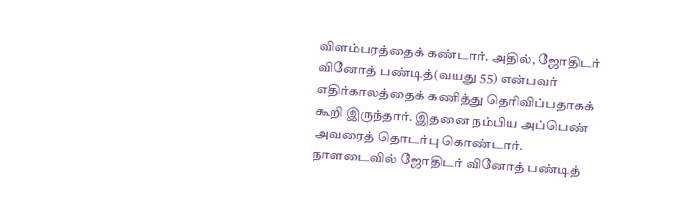விளம்பரத்தைக் கண்டார். அதில், ஜோதிடர் வினோத் பண்டித்(வயது 55) என்பவர் எதிர்காலத்தைக் கணித்து தெரிவிப்பதாகக் கூறி இருந்தார். இதனை நம்பிய அப்பெண் அவரைத் தொடர்பு கொண்டார். நாளடைவில் ஜோதிடர் வினோத் பண்டித்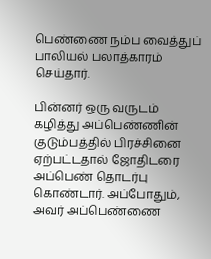பெண்ணை நம்ப வைத்துப் பாலியல் பலாத்காரம் செய்தார்.

பின்னர் ஒரு வருடம் கழித்து அப்பெண்ணின் குடும்பத்தில் பிரச்சினை ஏற்பட்டதால் ஜோதிடரை அப்பெண் தொடர்பு கொண்டார். அப்போதும், அவர் அப்பெண்ணை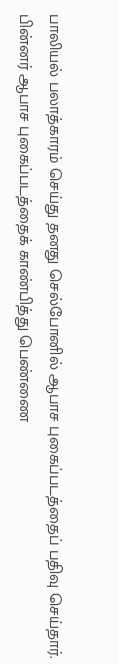பாலியல் பலாத்காரம் செய்து தனது செல்போனில் ஆபாச புகைப்படத்தைப் பதிவு செய்தார். பின்னர் ஆபாச புகைப்படத்தைக் காண்பித்து பெண்ணை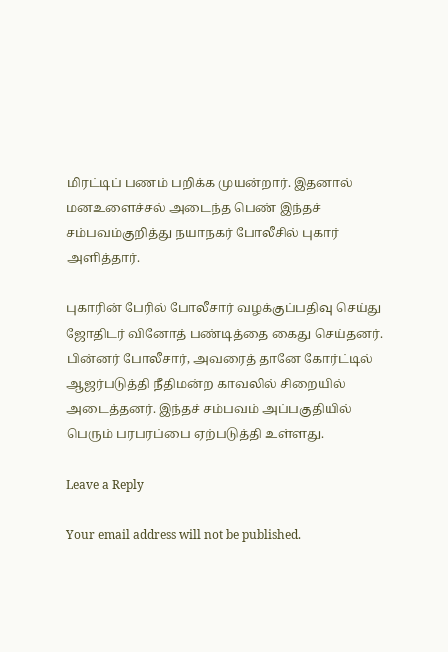மிரட்டிப் பணம் பறிக்க முயன்றார். இதனால் மனஉளைச்சல் அடைந்த பெண் இந்தச் சம்பவம்குறித்து நயாநகர் போலீசில் புகார் அளித்தார்.

புகாரின் பேரில் போலீசார் வழக்குப்பதிவு செய்து ஜோதிடர் வினோத் பண்டித்தை கைது செய்தனர். பின்னர் போலீசார், அவரைத் தானே கோர்ட்டில் ஆஜர்படுத்தி நீதிமன்ற காவலில் சிறையில் அடைத்தனர். இந்தச் சம்பவம் அப்பகுதியில் பெரும் பரபரப்பை ஏற்படுத்தி உள்ளது.

Leave a Reply

Your email address will not be published.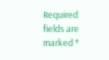Required fields are marked *